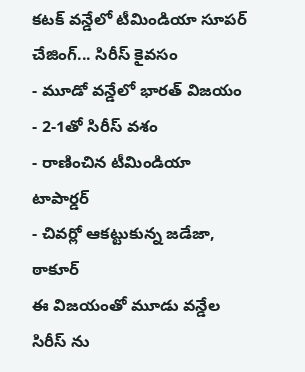కటక్ వన్డేలో టీమిండియా సూపర్ చేజింగ్... సిరీస్ కైవసం
- మూడో వన్డేలో భారత్ విజయం
- 2-1తో సిరీస్ వశం
- రాణించిన టీమిండియా టాపార్డర్
- చివర్లో ఆకట్టుకున్న జడేజా, ఠాకూర్
ఈ విజయంతో మూడు వన్డేల సిరీస్ ను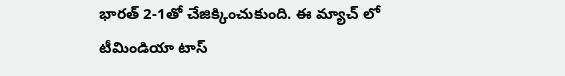భారత్ 2-1తో చేజిక్కించుకుంది. ఈ మ్యాచ్ లో టీమిండియా టాస్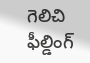గెలిచి ఫీల్డింగ్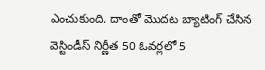ఎంచుకుంది. దాంతో మొదట బ్యాటింగ్ చేసిన వెస్టిండీస్ నిర్ణీత 50 ఓవర్లలో 5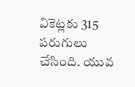వికెట్లకు 315 పరుగులు చేసింది. యువ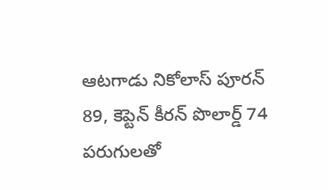ఆటగాడు నికోలాస్ పూరన్ 89, కెప్టెన్ కీరన్ పొలార్డ్ 74 పరుగులతో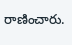రాణించారు.